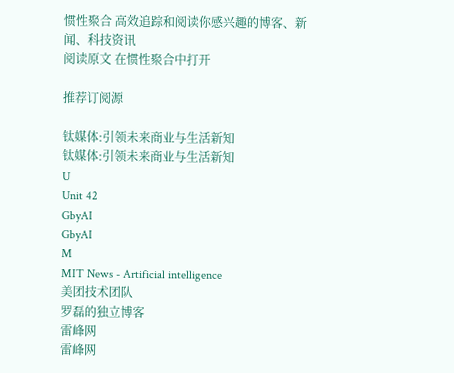惯性聚合 高效追踪和阅读你感兴趣的博客、新闻、科技资讯
阅读原文 在惯性聚合中打开

推荐订阅源

钛媒体:引领未来商业与生活新知
钛媒体:引领未来商业与生活新知
U
Unit 42
GbyAI
GbyAI
M
MIT News - Artificial intelligence
美团技术团队
罗磊的独立博客
雷峰网
雷峰网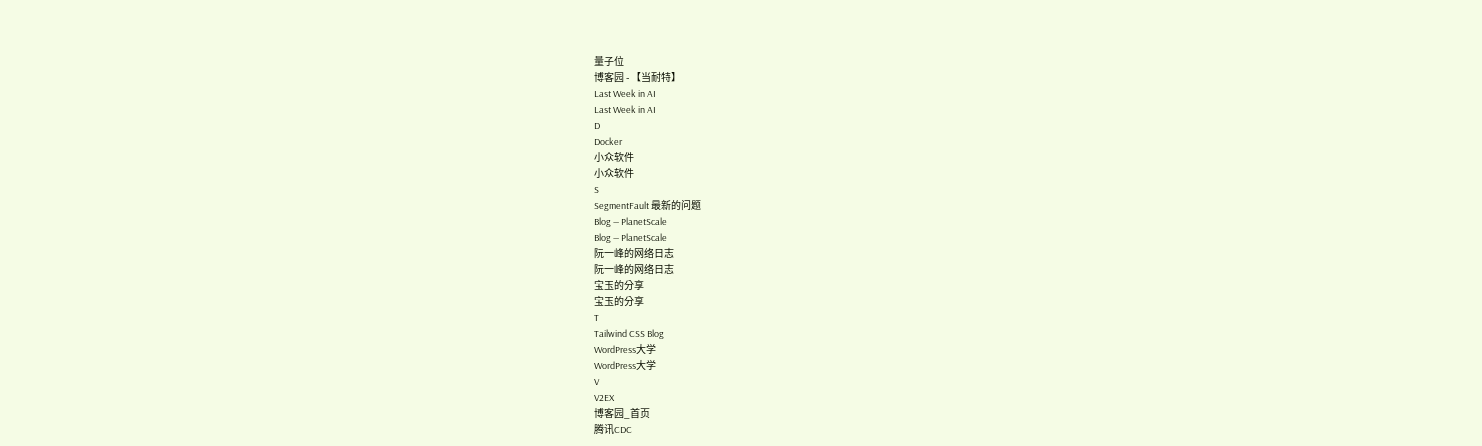量子位
博客园 - 【当耐特】
Last Week in AI
Last Week in AI
D
Docker
小众软件
小众软件
S
SegmentFault 最新的问题
Blog — PlanetScale
Blog — PlanetScale
阮一峰的网络日志
阮一峰的网络日志
宝玉的分享
宝玉的分享
T
Tailwind CSS Blog
WordPress大学
WordPress大学
V
V2EX
博客园_首页
腾讯CDC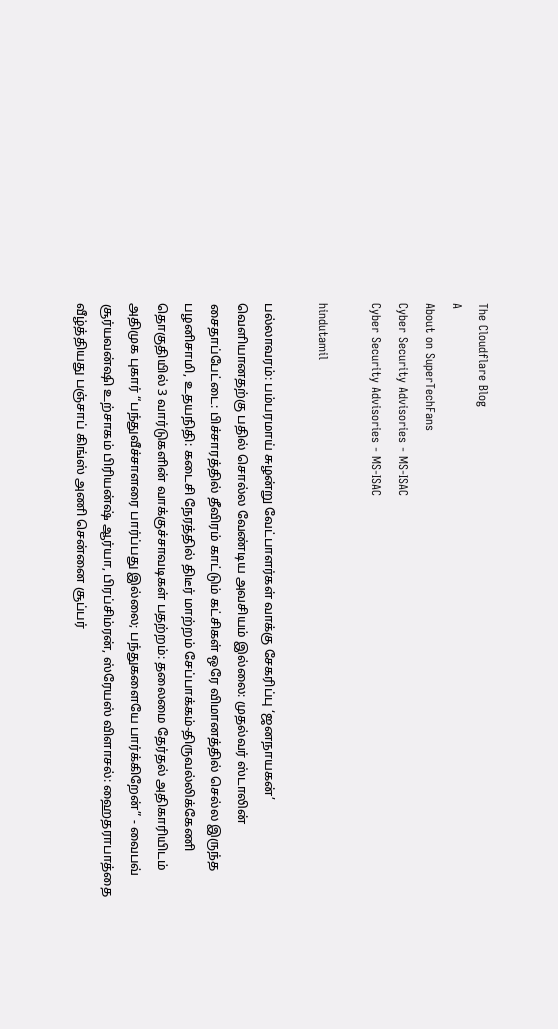The Cloudflare Blog
A
About on SuperTechFans
Cyber Security Advisories - MS-ISAC
Cyber Security Advisories - MS-ISAC

hindutamil

பல்லாவரம்: பம்பரமாய் சுழன்று வேட்பாளர்கள் வாக்கு சேகரிப்பு ‘ஜனநாயகன்’ வெளியானதற்கு பதில் சொல்ல வேண்டிய அவசியம் இல்லை: முதல்வர் ஸ்டாலின் சைதாப்பேட்டை: பிச்சாரத்தில் தீவிரம் காட்டும் கட்சிகள் ஒரே விமானத்தில் செல்ல இருந்த பழனிசாமி, உதயநிதி: கடைசி நேரத்தில் திடீர் மாற்றம் சேப்பாக்கம்-திருவல்லிக்கேணி தொகுதியில் 3 வார்டுகளின் வாக்குச்சாவடிகள் பதற்றம்: தலைமை தேர்தல் அதிகாரியிடம் அதிமுக புகார் “பந்துவீச்சாளரை பார்ப்பது இல்லை; பந்துகளையே பார்க்கிறேன்” - வைபவ் சூர்யவன்ஷி உற்சாகம் பிரியன்ஷ் ஆர்யா, பிரப்சிம்ரன், ஸ்ரேயஸ் விளாசல்: ஹைதராபாத்தை வீழ்த்தியது பஞ்சாப் கிங்ஸ் அணி சென்னை சூப்பர்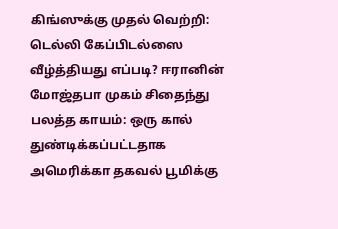கிங்ஸுக்கு முதல் வெற்றி: டெல்லி கேப்பிடல்ஸை வீழ்த்தியது எப்படி? ஈரானின் மோஜ்தபா முகம் சிதைந்து பலத்த காயம்: ஒரு கால் துண்டிக்கப்பட்டதாக அமெரிக்கா தகவல் பூமிக்கு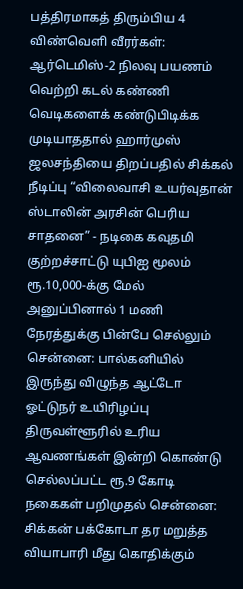பத்திரமாகத் திரும்பிய 4 விண்வெளி வீரர்கள்: ஆர்டெமிஸ்-2 நிலவு பயணம் வெற்றி கடல் கண்ணி வெடிகளைக் கண்டுபிடிக்க முடியாததால் ஹார்முஸ் ஜலசந்தியை திறப்பதில் சிக்கல் நீடிப்பு “விலைவாசி உயர்வுதான் ஸ்டாலின் அரசின் பெரிய சாதனை” - நடிகை கவுதமி குற்றச்சாட்டு யுபிஐ மூலம் ரூ.10,000-க்கு மேல் அனுப்பினால் 1 மணி நேரத்துக்கு பின்பே செல்லும் சென்னை: பால்கனியில் இருந்து விழுந்த ஆட்டோ ஓட்டுநர் உயிரிழப்பு திருவள்ளூரில் உரிய ஆவணங்கள் இன்றி கொண்டு செல்லப்பட்ட ரூ.9 கோடி நகைகள் பறிமுதல் சென்னை: சிக்கன் பக்கோடா தர மறுத்த வியாபாரி மீது கொதிக்கும்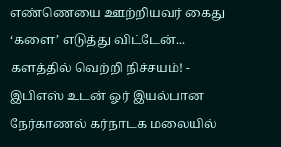எண்ணெயை ஊற்றியவர் கைது ‘களை’ எடுத்து விட்டேன்... களத்தில் வெற்றி நிச்சயம்! - இபிஎஸ் உடன் ஓர் இயல்பான நேர்காணல் கர்நாடக மலையில்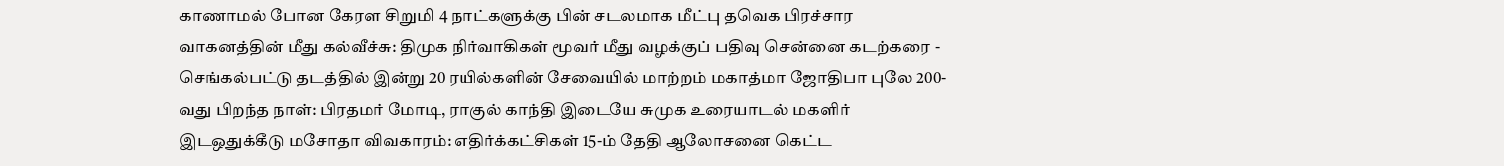காணாமல் போன கேரள சிறுமி 4 நாட்களுக்கு பின் சடலமாக மீட்பு தவெக பிரச்சார வாகனத்தின் மீது கல்வீச்சு: திமுக நிர்வாகிகள் மூவர் மீது வழக்குப் பதிவு சென்னை கடற்கரை - செங்கல்பட்டு தடத்தில் இன்று 20 ரயில்களின் சேவையில் மாற்றம் மகாத்மா ஜோதிபா புலே 200-வது பிறந்த நாள்: பிரதமர் மோடி, ராகுல் காந்தி இடையே சுமுக உரையாடல் மகளிர் இடஒதுக்கீடு மசோதா விவகாரம்: எதிர்க்கட்சிகள் 15-ம் தேதி ஆலோசனை கெட்ட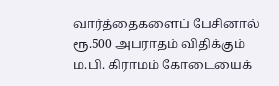வார்த்தைகளைப் பேசினால் ரூ.500 அபராதம் விதிக்கும் ம.பி. கிராமம் கோடையைக்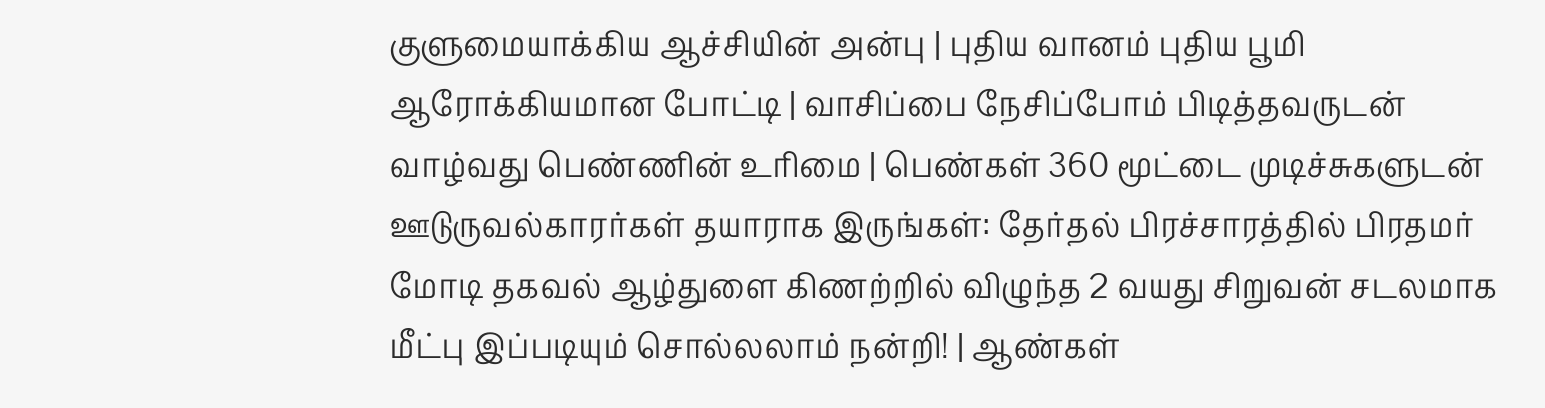குளுமையாக்கிய ஆச்சியின் அன்பு | புதிய வானம் புதிய பூமி ஆரோக்கியமான போட்டி | வாசிப்பை நேசிப்போம் பிடித்தவருடன் வாழ்வது பெண்ணின் உரிமை | பெண்கள் 360 மூட்டை முடிச்சுகளுடன் ஊடுருவல்காரர்கள் தயாராக இருங்கள்: தேர்தல் பிரச்சாரத்தில் பிரதமர் மோடி தகவல் ஆழ்துளை கிணற்றில் விழுந்த 2 வயது சிறுவன் சடலமாக மீட்பு இப்படியும் சொல்லலாம் நன்றி! | ஆண்கள்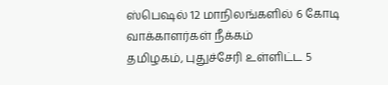ஸ்பெஷல் 12 மாநிலங்களில் 6 கோடி வாக்காளர்கள் நீக்கம்
தமிழகம், புதுச்சேரி உள்ளிட்ட 5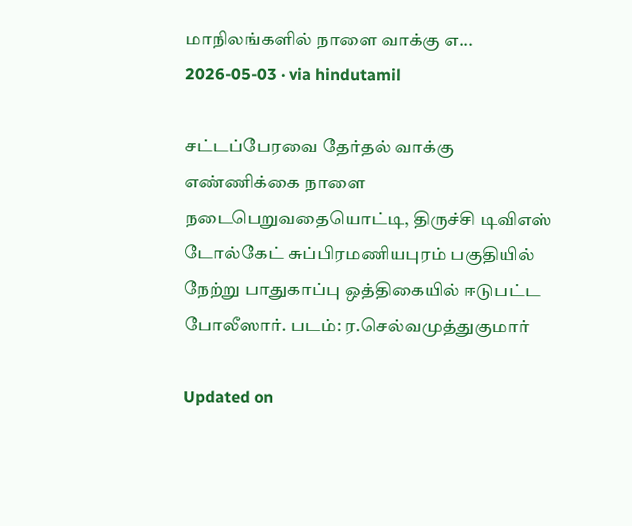மாநிலங்களில் நாளை வாக்கு எ...
2026-05-03 · via hindutamil

சட்டப்பேரவை தேர்தல் வாக்கு எண்ணிக்கை நாளை நடைபெறுவதையொட்டி, திருச்சி டிவிஎஸ் டோல்கேட் சுப்பிரமணியபுரம் பகுதியில் நேற்று பாதுகாப்பு ஒத்திகையில் ஈடுபட்ட போலீஸார். படம்: ர.செல்வமுத்துகுமார்

Updated on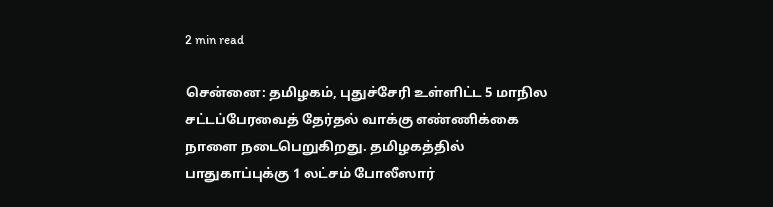2 min read

சென்னை: தமிழகம், புதுச்சேரி உள்ளிட்ட 5 மாநில சட்டப்பேரவைத் தேர்தல் வாக்கு எண்ணிக்கை நாளை நடைபெறுகிறது. தமிழகத்தில் பாதுகாப்புக்கு 1 லட்சம் போலீஸார்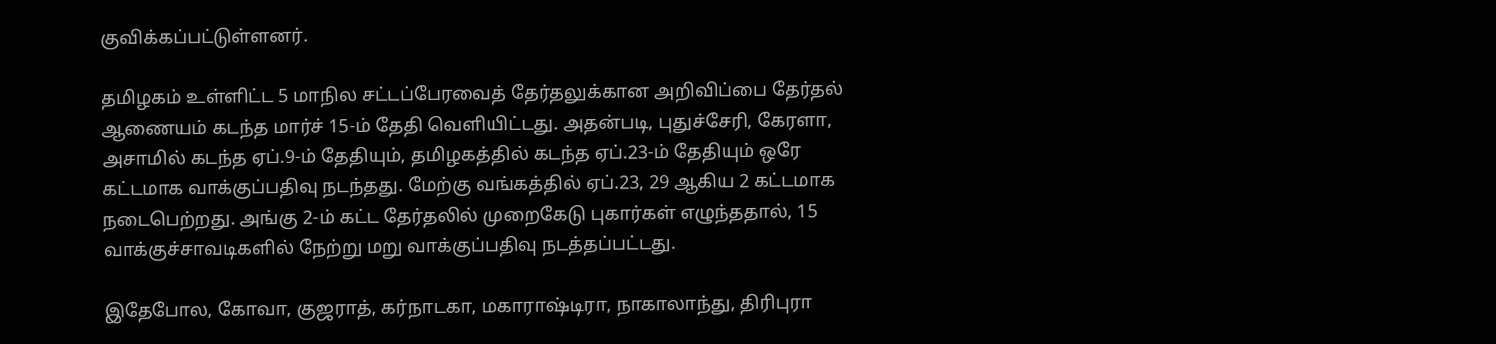குவிக்கப்பட்டுள்ளனர்.

தமிழகம் உள்ளிட்ட 5 மாநில சட்டப்பேரவைத் தேர்தலுக்கான அறிவிப்பை தேர்தல் ஆணையம் கடந்த மார்ச் 15-ம் தேதி வெளியிட்டது. அதன்படி, புதுச்சேரி, கேரளா, அசாமில் கடந்த ஏப்.9-ம் தேதியும், தமிழகத்தில் கடந்த ஏப்.23-ம் தேதியும் ஒரே கட்டமாக வாக்குப்பதிவு நடந்தது. மேற்கு வங்கத்தில் ஏப்.23, 29 ஆகிய 2 கட்டமாக நடைபெற்றது. அங்கு 2-ம் கட்ட தேர்தலில் முறைகேடு புகார்கள் எழுந்ததால், 15 வாக்குச்சாவடிகளில் நேற்று மறு வாக்குப்பதிவு நடத்தப்பட்டது.

இதேபோல, கோவா, குஜராத், கர்நாடகா, மகாராஷ்டிரா, நாகாலாந்து, திரிபுரா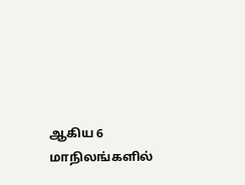ஆகிய 6 மாநிலங்களில்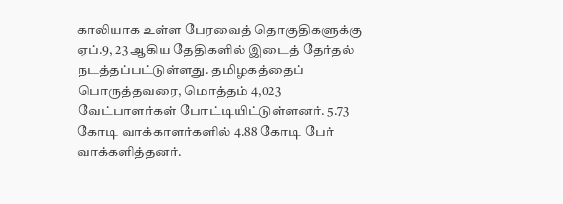காலியாக உள்ள பேரவைத் தொகுதிகளுக்கு ஏப்.9, 23 ஆகிய தேதிகளில் இடைத் தேர்தல் நடத்தப்பட்டுள்ளது. தமிழகத்தைப் பொருத்தவரை, மொத்தம் 4,023 வேட்பாளர்கள் போட்டியிட்டுள்ளனர். 5.73 கோடி வாக்காளர்களில் 4.88 கோடி பேர் வாக்களித்தனர்.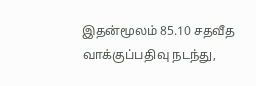இதன்மூலம் 85.10 சதவீத வாக்குப்பதிவு நடந்து,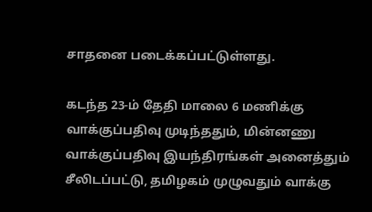சாதனை படைக்கப்பட்டுள்ளது.

கடந்த 23-ம் தேதி மாலை 6 மணிக்கு வாக்குப்பதிவு முடிந்ததும், மின்னணு வாக்குப்பதிவு இயந்திரங்கள் அனைத்தும் சீலிடப்பட்டு, தமிழகம் முழுவதும் வாக்கு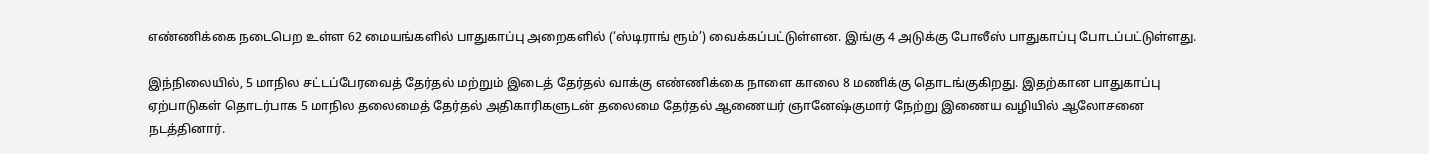எண்ணிக்கை நடைபெற உள்ள 62 மையங்களில் பாதுகாப்பு அறைகளில் (‘ஸ்டிராங் ரூம்’) வைக்கப்பட்டுள்ளன. இங்கு 4 அடுக்கு போலீஸ் பாதுகாப்பு போடப்பட்டுள்ளது.

இந்நிலையில், 5 மாநில சட்டப்பேரவைத் தேர்தல் மற்றும் இடைத் தேர்தல் வாக்கு எண்ணிக்கை நாளை காலை 8 மணிக்கு தொடங்குகிறது. இதற்கான பாதுகாப்பு ஏற்பாடுகள் தொடர்பாக 5 மாநில தலைமைத் தேர்தல் அதிகாரிகளுடன் தலைமை தேர்தல் ஆணையர் ஞானேஷ்குமார் நேற்று இணைய வழியில் ஆலோசனை நடத்தினார்.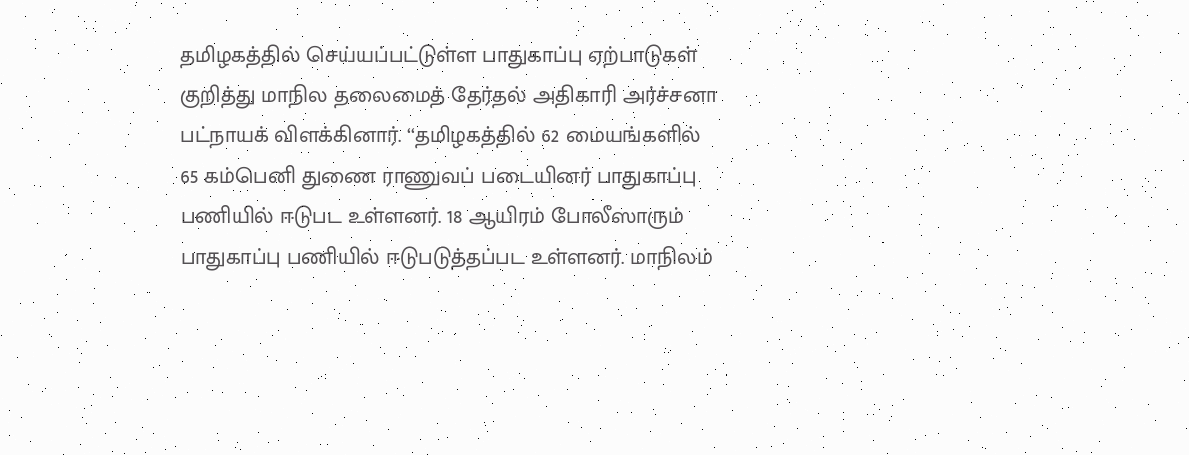தமிழகத்தில் செய்யப்பட்டுள்ள பாதுகாப்பு ஏற்பாடுகள் குறித்து மாநில தலைமைத் தேர்தல் அதிகாரி அர்ச்சனா பட்நாயக் விளக்கினார். ‘‘தமிழகத்தில் 62 மையங்களில் 65 கம்பெனி துணை ராணுவப் படையினர் பாதுகாப்பு பணியில் ஈடுபட உள்ளனர். 18 ஆயிரம் போலீஸாரும் பாதுகாப்பு பணியில் ஈடுபடுத்தப்பட உள்ளனர். மாநிலம்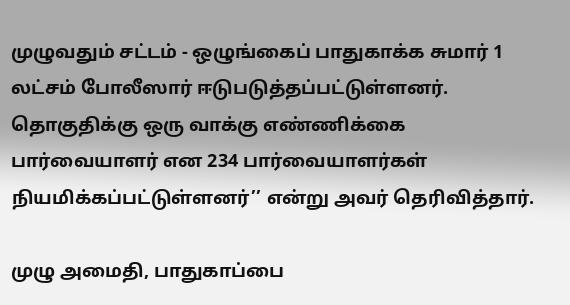முழுவதும் சட்டம் - ஒழுங்கைப் பாதுகாக்க சுமார் 1 லட்சம் போலீஸார் ஈடுபடுத்தப்பட்டுள்ளனர். தொகுதிக்கு ஒரு வாக்கு எண்ணிக்கை பார்வையாளர் என 234 பார்வையாளர்கள் நியமிக்கப்பட்டுள்ளனர்’’ என்று அவர் தெரிவித்தார்.

முழு அமைதி, பாதுகாப்பை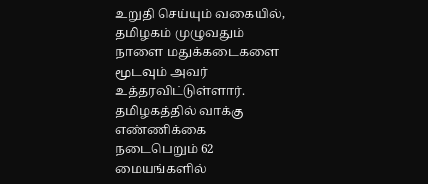உறுதி செய்யும் வகையில், தமிழகம் முழுவதும் நாளை மதுக்கடைகளை மூடவும் அவர் உத்தரவிட்டுள்ளார். தமிழகத்தில் வாக்கு எண்ணிக்கை நடைபெறும் 62 மையங்களில்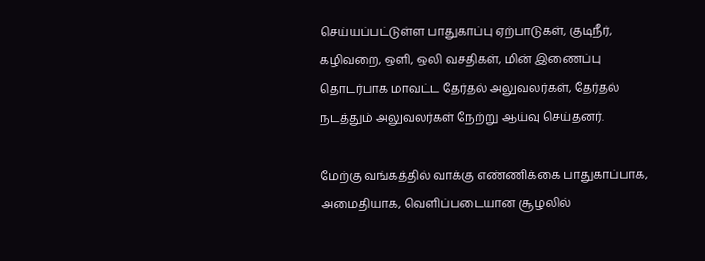செய்யப்பட்டுள்ள பாதுகாப்பு ஏற்பாடுகள், குடிநீர், கழிவறை, ஒளி, ஒலி வசதிகள், மின் இணைப்பு தொடர்பாக மாவட்ட தேர்தல் அலுவலர்கள், தேர்தல் நடத்தும் அலுவலர்கள் நேற்று ஆய்வு செய்தனர்.

மேற்கு வங்கத்தில் வாக்கு எண்ணிக்கை பாதுகாப்பாக, அமைதியாக, வெளிப்படையான சூழலில்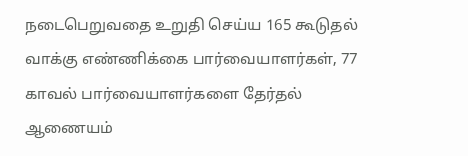நடைபெறுவதை உறுதி செய்ய 165 கூடுதல் வாக்கு எண்ணிக்கை பார்வையாளர்கள், 77 காவல் பார்வையாளர்களை தேர்தல் ஆணையம்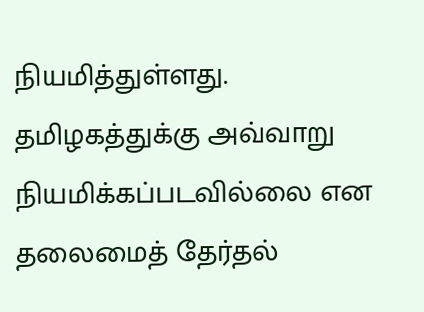நியமித்துள்ளது. தமிழகத்துக்கு அவ்வாறு நியமிக்கப்படவில்லை என தலைமைத் தேர்தல்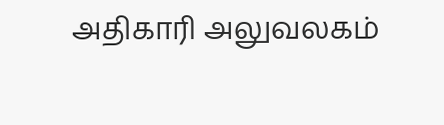அதிகாரி அலுவலகம்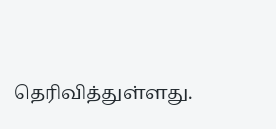தெரிவித்துள்ளது.